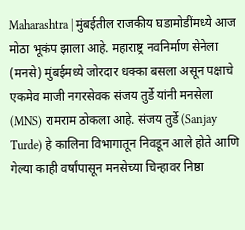Maharashtra | मुंबईतील राजकीय घडामोडींमध्ये आज मोठा भूकंप झाला आहे. महाराष्ट्र नवनिर्माण सेनेला (मनसे) मुंबईमध्ये जोरदार धक्का बसला असून पक्षाचे एकमेव माजी नगरसेवक संजय तुर्डे यांनी मनसेला (MNS) रामराम ठोकला आहे. संजय तुर्डे (Sanjay Turde) हे कालिना विभागातून निवडून आले होते आणि गेल्या काही वर्षांपासून मनसेच्या चिन्हावर निष्ठा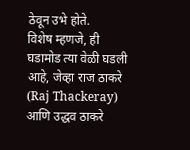ठेवून उभे होते.
विशेष म्हणजे, ही घडामोड त्या वेळी घडली आहे, जेव्हा राज ठाकरे (Raj Thackeray) आणि उद्धव ठाकरे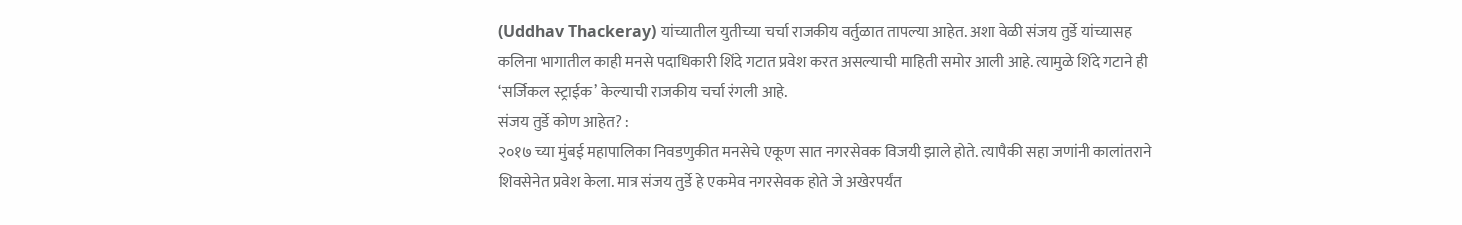(Uddhav Thackeray) यांच्यातील युतीच्या चर्चा राजकीय वर्तुळात तापल्या आहेत. अशा वेळी संजय तुर्डे यांच्यासह कलिना भागातील काही मनसे पदाधिकारी शिंदे गटात प्रवेश करत असल्याची माहिती समोर आली आहे. त्यामुळे शिंदे गटाने ही ‘सर्जिकल स्ट्राईक’ केल्याची राजकीय चर्चा रंगली आहे.
संजय तुर्डे कोण आहेत? :
२०१७ च्या मुंबई महापालिका निवडणुकीत मनसेचे एकूण सात नगरसेवक विजयी झाले होते. त्यापैकी सहा जणांनी कालांतराने शिवसेनेत प्रवेश केला. मात्र संजय तुर्डे हे एकमेव नगरसेवक होते जे अखेरपर्यंत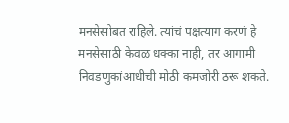मनसेसोबत राहिले. त्यांचं पक्षत्याग करणं हे मनसेसाठी केवळ धक्का नाही, तर आगामी निवडणुकांआधीची मोठी कमजोरी ठरू शकते.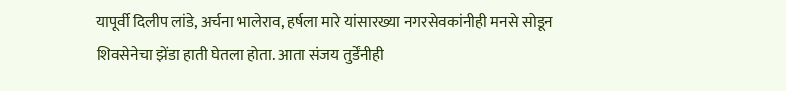यापूर्वी दिलीप लांडे, अर्चना भालेराव, हर्षला मारे यांसारख्या नगरसेवकांनीही मनसे सोडून शिवसेनेचा झेंडा हाती घेतला होता. आता संजय तुर्डेंनीही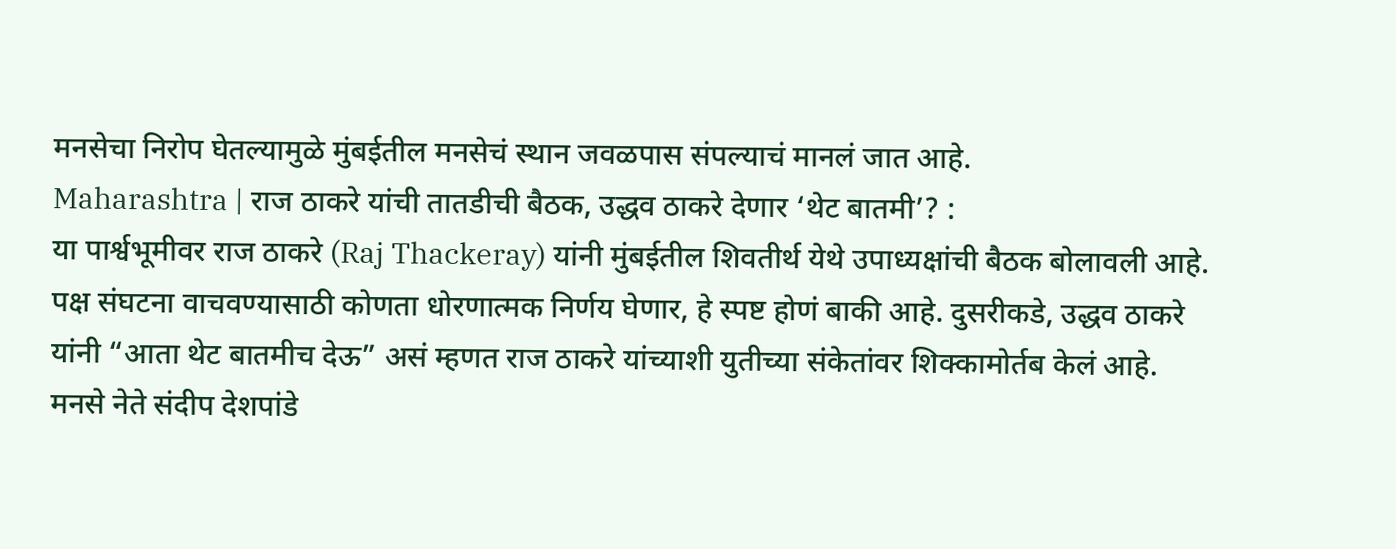मनसेचा निरोप घेतल्यामुळे मुंबईतील मनसेचं स्थान जवळपास संपल्याचं मानलं जात आहे.
Maharashtra | राज ठाकरे यांची तातडीची बैठक, उद्धव ठाकरे देणार ‘थेट बातमी’? :
या पार्श्वभूमीवर राज ठाकरे (Raj Thackeray) यांनी मुंबईतील शिवतीर्थ येथे उपाध्यक्षांची बैठक बोलावली आहे. पक्ष संघटना वाचवण्यासाठी कोणता धोरणात्मक निर्णय घेणार, हे स्पष्ट होणं बाकी आहे. दुसरीकडे, उद्धव ठाकरे यांनी “आता थेट बातमीच देऊ” असं म्हणत राज ठाकरे यांच्याशी युतीच्या संकेतांवर शिक्कामोर्तब केलं आहे.
मनसे नेते संदीप देशपांडे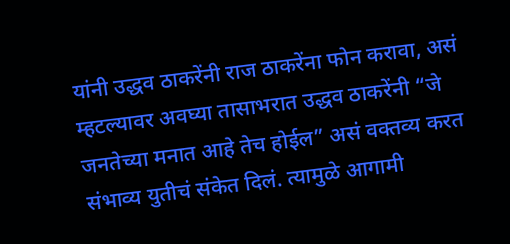यांनी उद्धव ठाकरेंनी राज ठाकरेंना फोन करावा, असं म्हटल्यावर अवघ्या तासाभरात उद्धव ठाकरेंनी “जे जनतेच्या मनात आहे तेच होईल” असं वक्तव्य करत संभाव्य युतीचं संकेत दिलं. त्यामुळे आगामी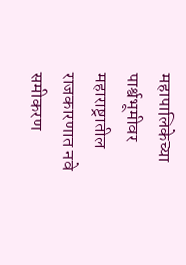महापालिकेच्या पार्श्वभूमीवर महाराष्ट्रातील राजकारणात नवे समीकरण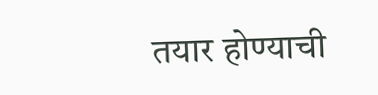तयार होण्याची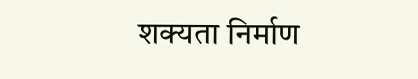शक्यता निर्माण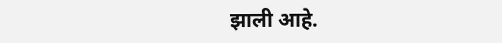झाली आहे.